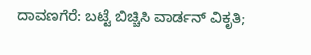ದಾವಣಗೆರೆ: ಬಟ್ಟೆ ಬಿಚ್ಚಿಸಿ ವಾರ್ಡನ್ ವಿಕೃತಿ;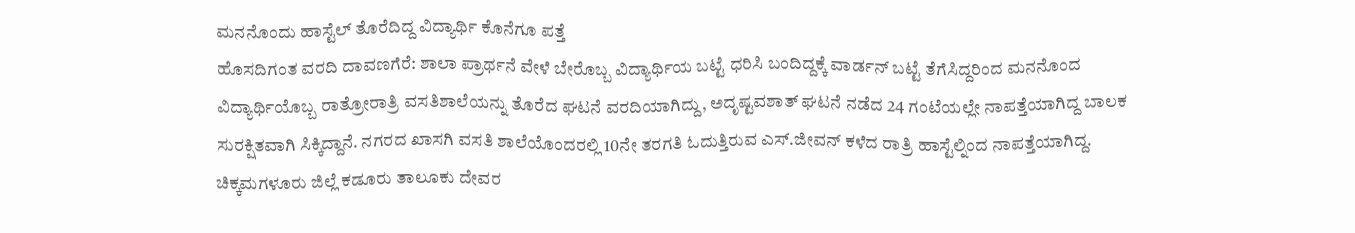ಮನನೊಂದು ಹಾಸ್ಟೆಲ್ ತೊರೆದಿದ್ದ ವಿದ್ಯಾರ್ಥಿ ಕೊನೆಗೂ ಪತ್ತೆ
ಹೊಸದಿಗಂತ ವರದಿ ದಾವಣಗೆರೆ: ಶಾಲಾ ಪ್ರಾರ್ಥನೆ ವೇಳೆ ಬೇರೊಬ್ಬ ವಿದ್ಯಾರ್ಥಿಯ ಬಟ್ಟೆ ಧರಿಸಿ ಬಂದಿದ್ದಕ್ಕೆ ವಾರ್ಡನ್ ಬಟ್ಟೆ ತೆಗೆಸಿದ್ದರಿಂದ ಮನನೊಂದ ವಿದ್ಯಾರ್ಥಿಯೊಬ್ಬ ರಾತ್ರೋರಾತ್ರಿ ವಸತಿಶಾಲೆಯನ್ನು ತೊರೆದ ಘಟನೆ ವರದಿಯಾಗಿದ್ದು, ಅದೃಷ್ಟವಶಾತ್ ಘಟನೆ ನಡೆದ 24 ಗಂಟೆಯಲ್ಲೇ ನಾಪತ್ತೆಯಾಗಿದ್ದ ಬಾಲಕ ಸುರಕ್ಷಿತವಾಗಿ ಸಿಕ್ಕಿದ್ದಾನೆ. ನಗರದ ಖಾಸಗಿ ವಸತಿ ಶಾಲೆಯೊಂದರಲ್ಲಿ 10ನೇ ತರಗತಿ ಓದುತ್ತಿರುವ ಎಸ್.ಜೀವನ್ ಕಳೆದ ರಾತ್ರಿ ಹಾಸ್ಟೆಲ್ನಿಂದ ನಾಪತ್ತೆಯಾಗಿದ್ದ. ಚಿಕ್ಕಮಗಳೂರು ಜಿಲ್ಲೆ ಕಡೂರು ತಾಲೂಕು ದೇವರ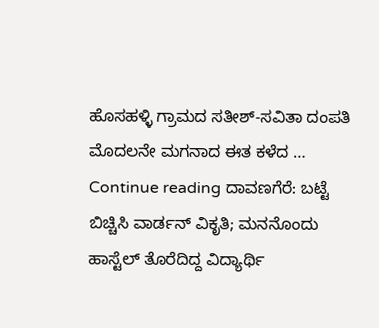ಹೊಸಹಳ್ಳಿ ಗ್ರಾಮದ ಸತೀಶ್-ಸವಿತಾ ದಂಪತಿ ಮೊದಲನೇ ಮಗನಾದ ಈತ ಕಳೆದ … Continue reading ದಾವಣಗೆರೆ: ಬಟ್ಟೆ ಬಿಚ್ಚಿಸಿ ವಾರ್ಡನ್ ವಿಕೃತಿ; ಮನನೊಂದು ಹಾಸ್ಟೆಲ್ ತೊರೆದಿದ್ದ ವಿದ್ಯಾರ್ಥಿ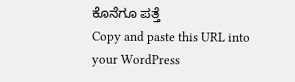ಕೊನೆಗೂ ಪತ್ತೆ
Copy and paste this URL into your WordPress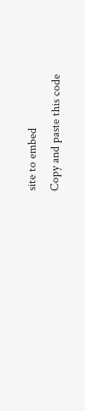site to embed
Copy and paste this code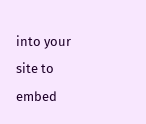into your site to embed